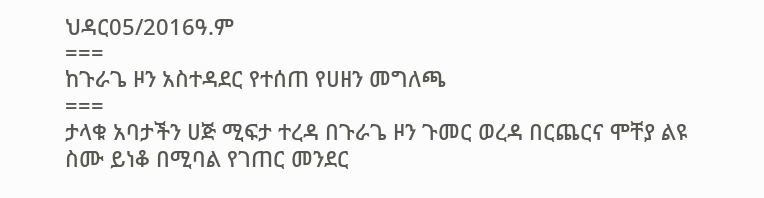ህዳር05/2016ዓ.ም
===
ከጉራጌ ዞን አስተዳደር የተሰጠ የሀዘን መግለጫ
===
ታላቁ አባታችን ሀጅ ሚፍታ ተረዳ በጉራጌ ዞን ጉመር ወረዳ በርጨርና ሞቸያ ልዩ ስሙ ይነቆ በሚባል የገጠር መንደር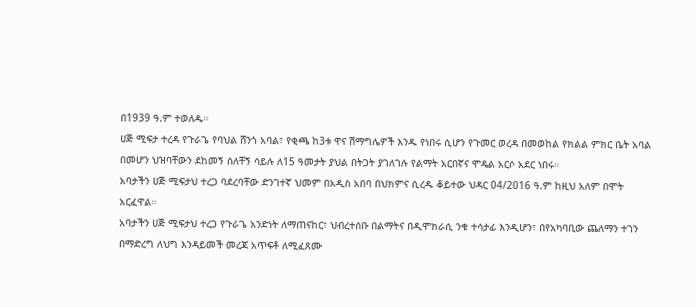በ1939 ዓ.ም ተወለዱ።
ሀጅ ሚፍታ ተረዳ የጉራጌ የባህል ሸንጎ አባል፣ የቂጫ ከ3ቱ ዋና ሽማግሌዎች እንዱ የነበሩ ሲሆን የጉመር ወረዳ በመወከል የክልል ምክር ቤት አባል በመሆን ህዝባቸውን ደከመኝ ሰለቸኝ ሳይሉ ለ15 ዓመታት ያህል በትጋት ያገለገሉ የልማት አርበኛና ሞዴል አርሶ አደር ነበሩ።
አባታችን ሀጅ ሚፍታህ ተረጋ ባደረባቸው ድንገተኛ ህመም በአዲስ አበባ በህክምና ሲረዱ ቆይተው ህዳር 04/2016 ዓ.ም ከዚህ አለም በሞት አርፈዋል።
አባታችን ሀጅ ሚፍታህ ተረጋ የጉራጌ አንድነት ለማጠናከር፣ ህብረተሰቡ በልማትና በዲሞክራሲ ንቁ ተሳታፊ እንዲሆን፣ በየአካባቢው ጨለማን ተገን በማድረግ ለህግ እንዳይመች መረጃ አጥፍቶ ለሚፈጸሙ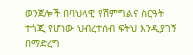ወንጀሎች በባህላዊ የሽምግልና ስርዓት ተጎጂ የሆነው ህብረተሰብ ፍትህ እንዲያገኝ በማድረግ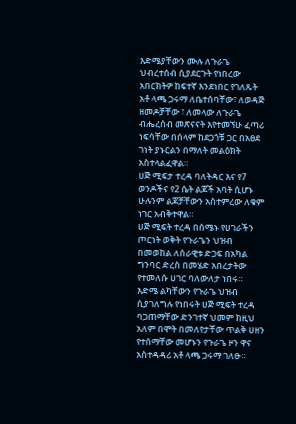እድሜያቸውን ሙሉ ለጉራጌ ህብረተሰብ ሲያደርጉት የነበረው አበርክትዎ ከፍተኛ እንደነበር የገለጹት አቶ ላጫ ጋሩማ ለቤተሰባቸው፣ ለወዳጅ ዘመዶቻቸው ፣ ለመላው ለጉራጌ ብሔረሰብ መጽናናት እየተመኘሁ ፈጣሪ ነፍሳቸው በሰላም ከደጋጎቹ ጋር በአፀደ ገነት ያኑርልን በማለት መልዕክት አስተላልፈዋል።
ሀጅ ሚፍታ ተረዳ ባለትዳር እና የ7 ወንዶችና የ2 ሴት ልጆች አባት ሲሆኑ ሁሉንም ልጆቻቸውን አስተምረው ለቁም ነገር አብቅተዋል።
ሀጅ ሚፍት ተረዳ በሰሜኑ የሀገራችን ጦርነት ወቅት የጉራጌን ህዝብ በመወከል ለሰራዊቱ ድጋፍ በአካል ግንባር ድረስ በመሄድ አበረታትው የተመለሱ ሀገር ባለውለታ ነበሩ።
እድሜ ልካቸውን የጉራጌ ህዝብ ሲያገለግሉ የነበሩት ሀጅ ሚፍት ተረዳ ባጋጠማቸው ድንገተኛ ህመም ከዚህ አለም በሞት በመለየታቸው ጥልቅ ሀዘን የተሰማቸው መሆኑን የጉራጌ ዞን ዋና አስተዳዳሪ አቶ ላጫ ጋሩማ ገለፁ።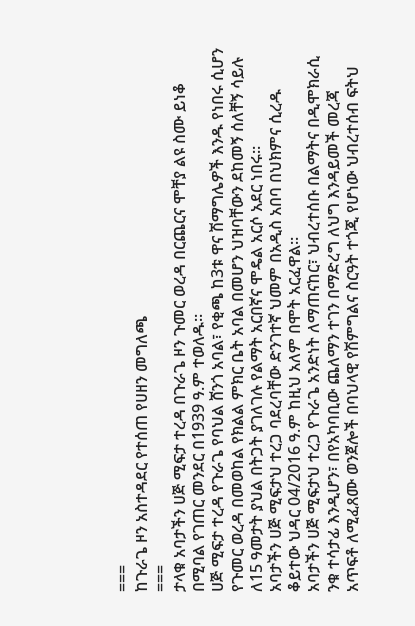===
ከጉራጌ ዞን አስተዳደር የተሰጠ የሀዘን መግለጫ
===
ታላቁ አባታችን ሀጅ ሚፍታ ተረዳ በጉራጌ ዞን ጉመር ወረዳ በርጨርና ሞቸያ ልዩ ስሙ ይነቆ በሚባል የገጠር መንደር በ1939 ዓ.ም ተወለዱ።
ሀጅ ሚፍታ ተረዳ የጉራጌ የባህል ሸንጎ አባል፣ የቂጫ ከ3ቱ ዋና ሽማግሌዎች እንዱ የነበሩ ሲሆን የጉመር ወረዳ በመወከል የክልል ምክር ቤት አባል በመሆን ህዝባቸውን ደከመኝ ሰለቸኝ ሳይሉ ለ15 ዓመታት ያህል በትጋት ያገለገሉ የልማት አርበኛና ሞዴል አርሶ አደር ነበሩ።
አባታችን ሀጅ ሚፍታህ ተረጋ ባደረባቸው ድንገተኛ ህመም በአዲስ አበባ በህክምና ሲረዱ ቆይተው ህዳር 04/2016 ዓ.ም ከዚህ አለም በሞት አርፈዋል።
አባታችን ሀጅ ሚፍታህ ተረጋ የጉራጌ አንድነት ለማጠናከር፣ ህብረተሰቡ በልማትና በዲሞክራሲ ንቁ ተሳታፊ እንዲሆን፣ በየአካባቢው ጨለማን ተገን በማድረግ ለህግ እንዳይመች መረጃ አጥፍቶ ለሚፈጸሙ ወንጀሎች በባህላዊ የሽምግልና ስርዓት ተጎጂ የሆነው ህብረተሰብ ፍትህ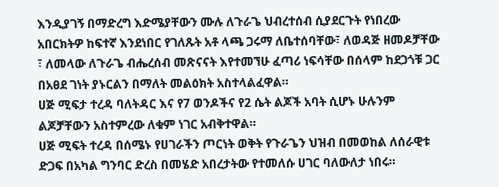እንዲያገኝ በማድረግ እድሜያቸውን ሙሉ ለጉራጌ ህብረተሰብ ሲያደርጉት የነበረው አበርክትዎ ከፍተኛ እንደነበር የገለጹት አቶ ላጫ ጋሩማ ለቤተሰባቸው፣ ለወዳጅ ዘመዶቻቸው ፣ ለመላው ለጉራጌ ብሔረሰብ መጽናናት እየተመኘሁ ፈጣሪ ነፍሳቸው በሰላም ከደጋጎቹ ጋር በአፀደ ገነት ያኑርልን በማለት መልዕክት አስተላልፈዋል።
ሀጅ ሚፍታ ተረዳ ባለትዳር እና የ7 ወንዶችና የ2 ሴት ልጆች አባት ሲሆኑ ሁሉንም ልጆቻቸውን አስተምረው ለቁም ነገር አብቅተዋል።
ሀጅ ሚፍት ተረዳ በሰሜኑ የሀገራችን ጦርነት ወቅት የጉራጌን ህዝብ በመወከል ለሰራዊቱ ድጋፍ በአካል ግንባር ድረስ በመሄድ አበረታትው የተመለሱ ሀገር ባለውለታ ነበሩ።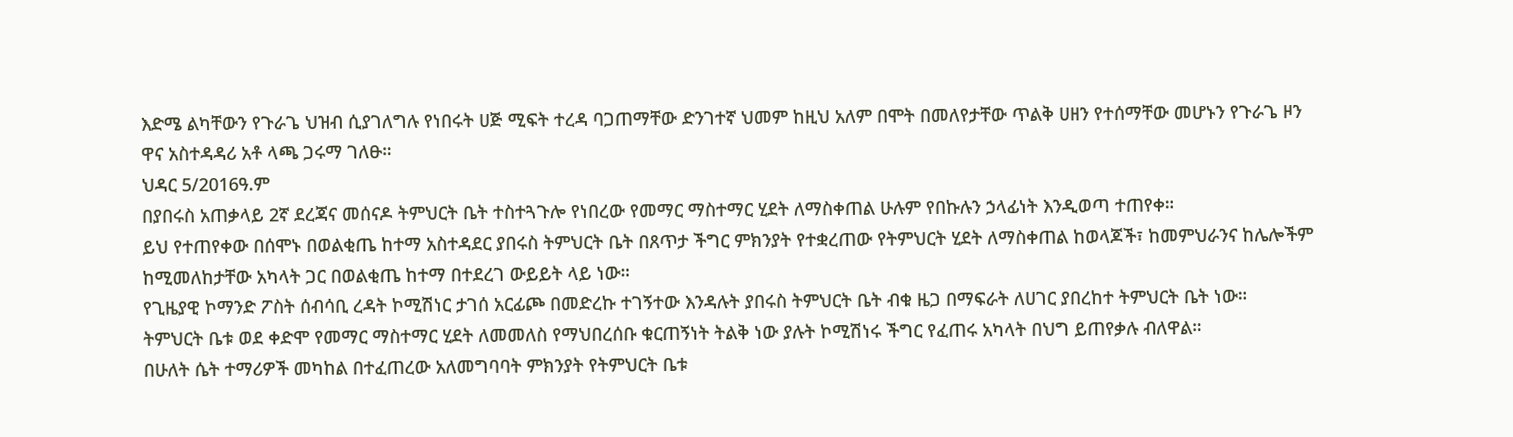እድሜ ልካቸውን የጉራጌ ህዝብ ሲያገለግሉ የነበሩት ሀጅ ሚፍት ተረዳ ባጋጠማቸው ድንገተኛ ህመም ከዚህ አለም በሞት በመለየታቸው ጥልቅ ሀዘን የተሰማቸው መሆኑን የጉራጌ ዞን ዋና አስተዳዳሪ አቶ ላጫ ጋሩማ ገለፁ።
ህዳር 5/2016ዓ.ም
በያበሩስ አጠቃላይ 2ኛ ደረጃና መሰናዶ ትምህርት ቤት ተስተጓጉሎ የነበረው የመማር ማስተማር ሂደት ለማስቀጠል ሁሉም የበኩሉን ኃላፊነት እንዲወጣ ተጠየቀ።
ይህ የተጠየቀው በሰሞኑ በወልቂጤ ከተማ አስተዳደር ያበሩስ ትምህርት ቤት በጸጥታ ችግር ምክንያት የተቋረጠው የትምህርት ሂደት ለማስቀጠል ከወላጆች፣ ከመምህራንና ከሌሎችም ከሚመለከታቸው አካላት ጋር በወልቂጤ ከተማ በተደረገ ውይይት ላይ ነው።
የጊዜያዊ ኮማንድ ፖስት ሰብሳቢ ረዳት ኮሚሽነር ታገሰ አርፊጮ በመድረኩ ተገኝተው እንዳሉት ያበሩስ ትምህርት ቤት ብቁ ዜጋ በማፍራት ለሀገር ያበረከተ ትምህርት ቤት ነው።
ትምህርት ቤቱ ወደ ቀድሞ የመማር ማስተማር ሂደት ለመመለስ የማህበረሰቡ ቁርጠኝነት ትልቅ ነው ያሉት ኮሚሽነሩ ችግር የፈጠሩ አካላት በህግ ይጠየቃሉ ብለዋል።
በሁለት ሴት ተማሪዎች መካከል በተፈጠረው አለመግባባት ምክንያት የትምህርት ቤቱ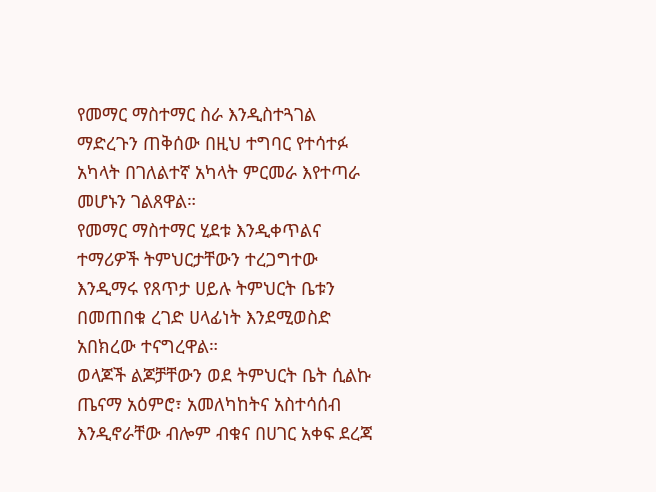የመማር ማስተማር ስራ እንዲስተጓገል ማድረጉን ጠቅሰው በዚህ ተግባር የተሳተፉ አካላት በገለልተኛ አካላት ምርመራ እየተጣራ መሆኑን ገልጸዋል።
የመማር ማስተማር ሂደቱ እንዲቀጥልና ተማሪዎች ትምህርታቸውን ተረጋግተው እንዲማሩ የጸጥታ ሀይሉ ትምህርት ቤቱን በመጠበቁ ረገድ ሀላፊነት እንደሚወስድ አበክረው ተናግረዋል።
ወላጆች ልጆቻቸውን ወደ ትምህርት ቤት ሲልኩ ጤናማ አዕምሮ፣ አመለካከትና አስተሳሰብ እንዲኖራቸው ብሎም ብቁና በሀገር አቀፍ ደረጃ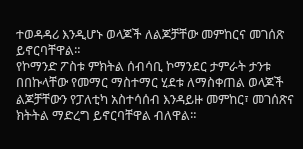ተወዳዳሪ እንዲሆኑ ወላጆች ለልጆቻቸው መምከርና መገሰጽ ይኖርባቸዋል።
የኮማንድ ፖስቱ ምክትል ሰብሳቢ ኮማንደር ታምራት ታንቱ በበኩላቸው የመማር ማስተማር ሂደቱ ለማስቀጠል ወላጆች ልጆቻቸውን የፓለቲካ አስተሳሰብ እንዳይዙ መምከር፣ መገሰጽና ክትትል ማድረግ ይኖርባቸዋል ብለዋል።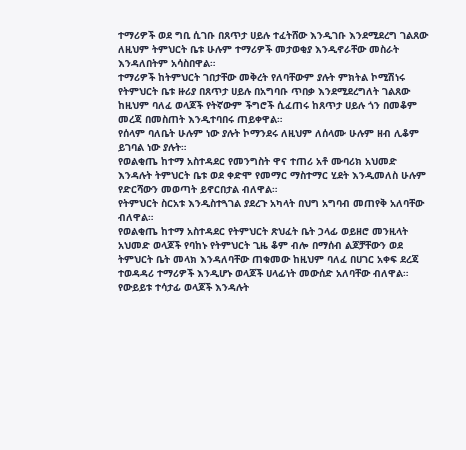ተማሪዎች ወደ ግቢ ሲገቡ በጸጥታ ሀይሉ ተፈትሸው እንዲገቡ እንደሚደረግ ገልጸው ለዚህም ትምህርት ቤቱ ሁሉም ተማሪዎች መታወቂያ እንዲኖራቸው መስራት እንዳለበትም አሳስበዋል።
ተማሪዎች ከትምህርት ገበታቸው መቅረት የለባቸውም ያሉት ምክትል ኮሚሽነሩ የትምህርት ቤቱ ዙሪያ በጸጥታ ሀይሉ በአግባቡ ጥበቃ እንደሚደረግለት ገልጸው ከዚህም ባለፈ ወላጆች የትኛውም ችግሮች ሲፈጠሩ ከጸጥታ ሀይሉ ጎን በመቆም መረጃ በመስጠት እንዲተባበሩ ጠይቀዋል።
የሰላም ባለቤት ሁሉም ነው ያሉት ኮማንደሩ ለዚህም ለሰላሙ ሁሉም ዘብ ሊቆም ይገባል ነው ያሉት።
የወልቂጤ ከተማ አስተዳደር የመንግስት ዋና ተጠሪ አቶ ሙባሪክ አህመድ እንዳሉት ትምህርት ቤቱ ወደ ቀድሞ የመማር ማስተማር ሂደት እንዲመለስ ሁሉም የድርሻውን መወጣት ይኖርበታል ብለዋል።
የትምህርት ስርአቱ እንዲስተጓገል ያደረጉ አካላት በህግ አግባብ መጠየቅ አለባቸው ብለዋል።
የወልቂጤ ከተማ አስተዳደር የትምህርት ጽህፈት ቤት ኃላፊ ወይዘሮ መንዚላት አህመድ ወላጆች የባከኑ የትምህርት ጊዜ ቆም ብሎ በማሰብ ልጆቻቸውን ወደ ትምህርት ቤት መላክ እንዳለባቸው ጠቁመው ከዚህም ባለፈ በሀገር አቀፍ ደረጃ ተወዳዳሪ ተማሪዎች እንዲሆኑ ወላጆች ሀላፊነት መውሰድ አለባቸው ብለዋል።
የውይይቱ ተሳታፊ ወላጆች እንዳሉት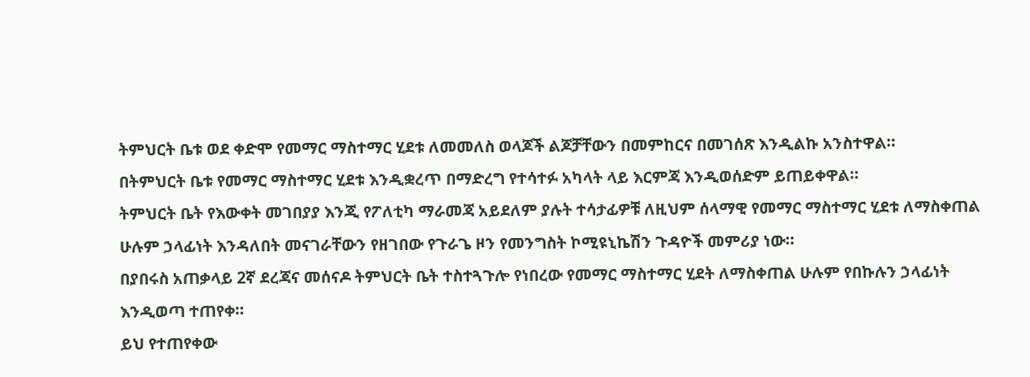ትምህርት ቤቱ ወደ ቀድሞ የመማር ማስተማር ሂደቱ ለመመለስ ወላጆች ልጆቻቸውን በመምከርና በመገሰጽ እንዲልኩ አንስተዋል።
በትምህርት ቤቱ የመማር ማስተማር ሂደቱ እንዲቋረጥ በማድረግ የተሳተፉ አካላት ላይ እርምጃ እንዲወሰድም ይጠይቀዋል።
ትምህርት ቤት የእውቀት መገበያያ እንጂ የፖለቲካ ማራመጃ አይደለም ያሉት ተሳታፊዎቹ ለዚህም ሰላማዊ የመማር ማስተማር ሂደቱ ለማስቀጠል ሁሉም ኃላፊነት እንዳለበት መናገራቸውን የዘገበው የጉራጌ ዞን የመንግስት ኮሚዩኒኬሽን ጉዳዮች መምሪያ ነው።
በያበሩስ አጠቃላይ 2ኛ ደረጃና መሰናዶ ትምህርት ቤት ተስተጓጉሎ የነበረው የመማር ማስተማር ሂደት ለማስቀጠል ሁሉም የበኩሉን ኃላፊነት እንዲወጣ ተጠየቀ።
ይህ የተጠየቀው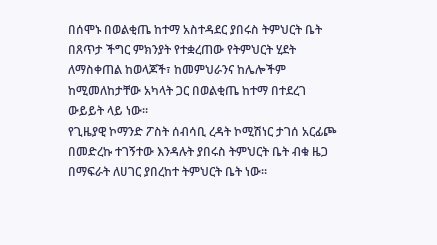በሰሞኑ በወልቂጤ ከተማ አስተዳደር ያበሩስ ትምህርት ቤት በጸጥታ ችግር ምክንያት የተቋረጠው የትምህርት ሂደት ለማስቀጠል ከወላጆች፣ ከመምህራንና ከሌሎችም ከሚመለከታቸው አካላት ጋር በወልቂጤ ከተማ በተደረገ ውይይት ላይ ነው።
የጊዜያዊ ኮማንድ ፖስት ሰብሳቢ ረዳት ኮሚሽነር ታገሰ አርፊጮ በመድረኩ ተገኝተው እንዳሉት ያበሩስ ትምህርት ቤት ብቁ ዜጋ በማፍራት ለሀገር ያበረከተ ትምህርት ቤት ነው።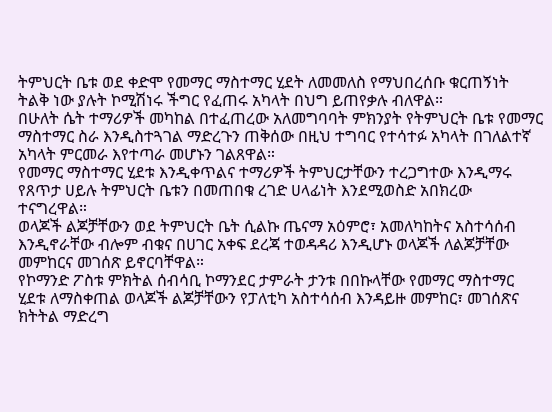ትምህርት ቤቱ ወደ ቀድሞ የመማር ማስተማር ሂደት ለመመለስ የማህበረሰቡ ቁርጠኝነት ትልቅ ነው ያሉት ኮሚሽነሩ ችግር የፈጠሩ አካላት በህግ ይጠየቃሉ ብለዋል።
በሁለት ሴት ተማሪዎች መካከል በተፈጠረው አለመግባባት ምክንያት የትምህርት ቤቱ የመማር ማስተማር ስራ እንዲስተጓገል ማድረጉን ጠቅሰው በዚህ ተግባር የተሳተፉ አካላት በገለልተኛ አካላት ምርመራ እየተጣራ መሆኑን ገልጸዋል።
የመማር ማስተማር ሂደቱ እንዲቀጥልና ተማሪዎች ትምህርታቸውን ተረጋግተው እንዲማሩ የጸጥታ ሀይሉ ትምህርት ቤቱን በመጠበቁ ረገድ ሀላፊነት እንደሚወስድ አበክረው ተናግረዋል።
ወላጆች ልጆቻቸውን ወደ ትምህርት ቤት ሲልኩ ጤናማ አዕምሮ፣ አመለካከትና አስተሳሰብ እንዲኖራቸው ብሎም ብቁና በሀገር አቀፍ ደረጃ ተወዳዳሪ እንዲሆኑ ወላጆች ለልጆቻቸው መምከርና መገሰጽ ይኖርባቸዋል።
የኮማንድ ፖስቱ ምክትል ሰብሳቢ ኮማንደር ታምራት ታንቱ በበኩላቸው የመማር ማስተማር ሂደቱ ለማስቀጠል ወላጆች ልጆቻቸውን የፓለቲካ አስተሳሰብ እንዳይዙ መምከር፣ መገሰጽና ክትትል ማድረግ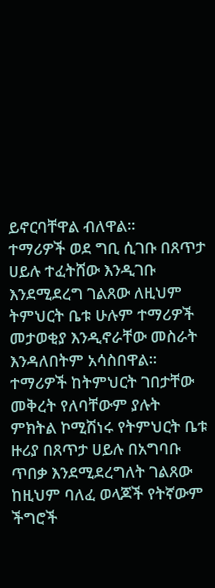ይኖርባቸዋል ብለዋል።
ተማሪዎች ወደ ግቢ ሲገቡ በጸጥታ ሀይሉ ተፈትሸው እንዲገቡ እንደሚደረግ ገልጸው ለዚህም ትምህርት ቤቱ ሁሉም ተማሪዎች መታወቂያ እንዲኖራቸው መስራት እንዳለበትም አሳስበዋል።
ተማሪዎች ከትምህርት ገበታቸው መቅረት የለባቸውም ያሉት ምክትል ኮሚሽነሩ የትምህርት ቤቱ ዙሪያ በጸጥታ ሀይሉ በአግባቡ ጥበቃ እንደሚደረግለት ገልጸው ከዚህም ባለፈ ወላጆች የትኛውም ችግሮች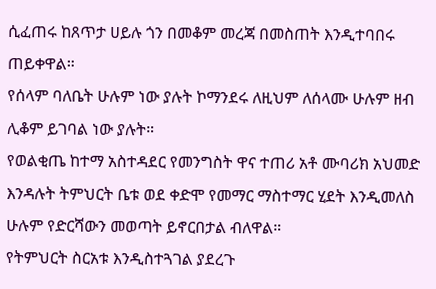ሲፈጠሩ ከጸጥታ ሀይሉ ጎን በመቆም መረጃ በመስጠት እንዲተባበሩ ጠይቀዋል።
የሰላም ባለቤት ሁሉም ነው ያሉት ኮማንደሩ ለዚህም ለሰላሙ ሁሉም ዘብ ሊቆም ይገባል ነው ያሉት።
የወልቂጤ ከተማ አስተዳደር የመንግስት ዋና ተጠሪ አቶ ሙባሪክ አህመድ እንዳሉት ትምህርት ቤቱ ወደ ቀድሞ የመማር ማስተማር ሂደት እንዲመለስ ሁሉም የድርሻውን መወጣት ይኖርበታል ብለዋል።
የትምህርት ስርአቱ እንዲስተጓገል ያደረጉ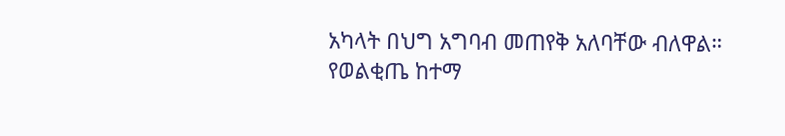አካላት በህግ አግባብ መጠየቅ አለባቸው ብለዋል።
የወልቂጤ ከተማ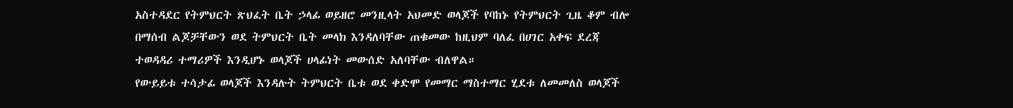አስተዳደር የትምህርት ጽህፈት ቤት ኃላፊ ወይዘሮ መንዚላት አህመድ ወላጆች የባከኑ የትምህርት ጊዜ ቆም ብሎ በማሰብ ልጆቻቸውን ወደ ትምህርት ቤት መላክ እንዳለባቸው ጠቁመው ከዚህም ባለፈ በሀገር አቀፍ ደረጃ ተወዳዳሪ ተማሪዎች እንዲሆኑ ወላጆች ሀላፊነት መውሰድ አለባቸው ብለዋል።
የውይይቱ ተሳታፊ ወላጆች እንዳሉት ትምህርት ቤቱ ወደ ቀድሞ የመማር ማስተማር ሂደቱ ለመመለስ ወላጆች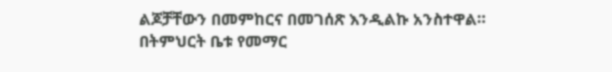ልጆቻቸውን በመምከርና በመገሰጽ እንዲልኩ አንስተዋል።
በትምህርት ቤቱ የመማር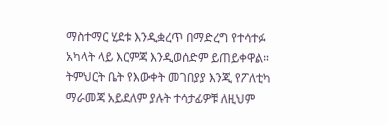ማስተማር ሂደቱ እንዲቋረጥ በማድረግ የተሳተፉ አካላት ላይ እርምጃ እንዲወሰድም ይጠይቀዋል።
ትምህርት ቤት የእውቀት መገበያያ እንጂ የፖለቲካ ማራመጃ አይደለም ያሉት ተሳታፊዎቹ ለዚህም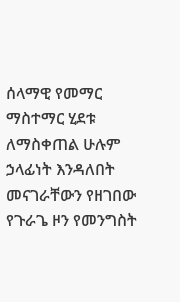ሰላማዊ የመማር ማስተማር ሂደቱ ለማስቀጠል ሁሉም ኃላፊነት እንዳለበት መናገራቸውን የዘገበው የጉራጌ ዞን የመንግስት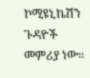ኮሚዩኒኬሽን ጉዳዮች መምሪያ ነው።